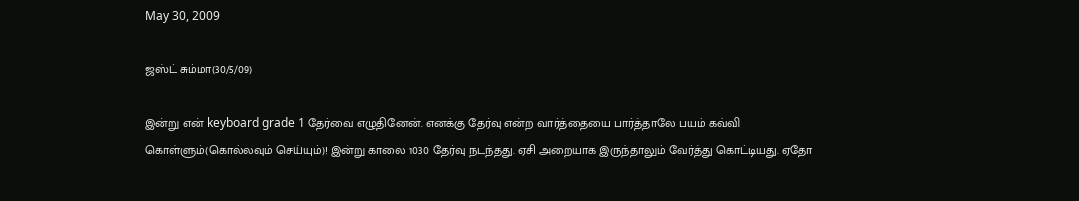May 30, 2009

ஜஸ்ட் சும்மா(30/5/09)

இன்று என் keyboard grade 1 தேர்வை எழுதினேன். எனக்கு தேர்வு என்ற வார்த்தையை பார்த்தாலே பயம் கவ்வி கொள்ளும்(கொல்லவும் செய்யும்)! இன்று காலை 1030 தேர்வு நடந்தது. ஏசி அறையாக இருந்தாலும் வேர்த்து கொட்டியது. ஏதோ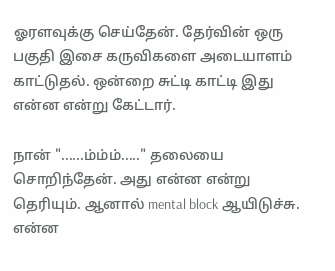ஓரளவுக்கு செய்தேன். தேர்வின் ஒரு பகுதி இசை கருவிகளை அடையாளம் காட்டுதல். ஒன்றை சுட்டி காட்டி இது என்ன என்று கேட்டார்.

நான் "......ம்ம்ம்....." தலையை சொறிந்தேன். அது என்ன என்று தெரியும். ஆனால் mental block ஆயிடுச்சு. என்ன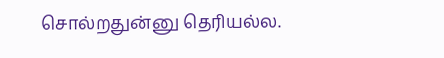சொல்றதுன்னு தெரியல்ல.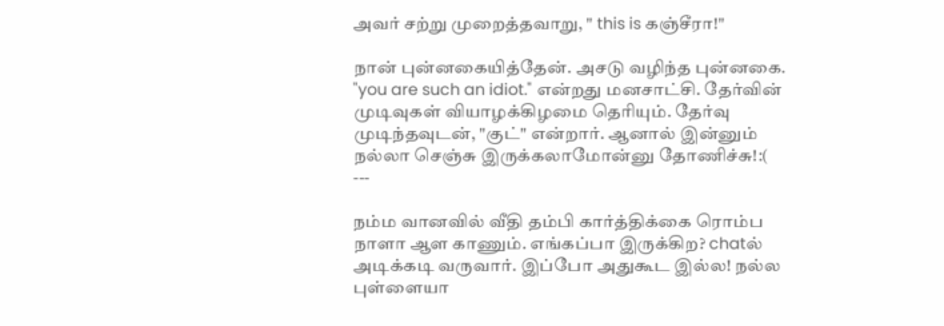அவர் சற்று முறைத்தவாறு, " this is கஞ்சீரா!"

நான் புன்னகையித்தேன். அசடு வழிந்த புன்னகை. "you are such an idiot." என்றது மனசாட்சி. தேர்வின் முடிவுகள் வியாழக்கிழமை தெரியும். தேர்வு முடிந்தவுடன், "குட்" என்றார். ஆனால் இன்னும் நல்லா செஞ்சு இருக்கலாமோன்னு தோணிச்சு!:(
---

நம்ம வானவில் வீதி தம்பி கார்த்திக்கை ரொம்ப நாளா ஆள காணும். எங்கப்பா இருக்கிற? chatல் அடிக்கடி வருவார். இப்போ அதுகூட இல்ல! நல்ல புள்ளையா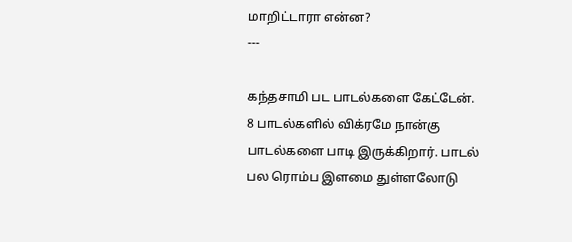மாறிட்டாரா என்ன?
---

கந்தசாமி பட பாடல்களை கேட்டேன். 8 பாடல்களில் விக்ரமே நான்கு பாடல்களை பாடி இருக்கிறார். பாடல் பல ரொம்ப இளமை துள்ளலோடு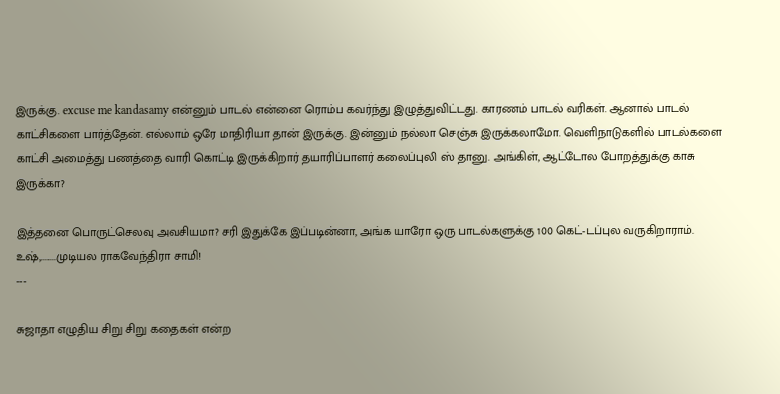இருக்கு. excuse me kandasamy என்னும் பாடல் என்னை ரொம்ப கவர்ந்து இழுத்துவிட்டது. காரணம் பாடல் வரிகள். ஆனால் பாடல் காட்சிகளை பார்த்தேன். எல்லாம் ஒரே மாதிரியா தான் இருக்கு. இன்னும் நல்லா செஞ்சு இருக்கலாமோ. வெளிநாடுகளில் பாடல்களை காட்சி அமைத்து பணத்தை வாரி கொட்டி இருக்கிறார் தயாரிப்பாளர் கலைப்புலி ஸ் தானு. அங்கிள், ஆட்டோல போறத்துக்கு காசு இருக்கா?

இத்தனை பொருட்செலவு அவசியமா? சரி இதுக்கே இப்படின்னா, அங்க யாரோ ஒரு பாடல்களுக்கு 100 கெட்-டப்புல வருகிறாராம். உஷ்,........முடியல ராகவேந்திரா சாமி!
---

சுஜாதா எழுதிய சிறு சிறு கதைகள் என்ற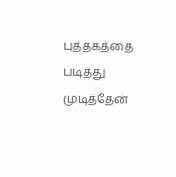புத்தகத்தை படித்து முடித்தேன்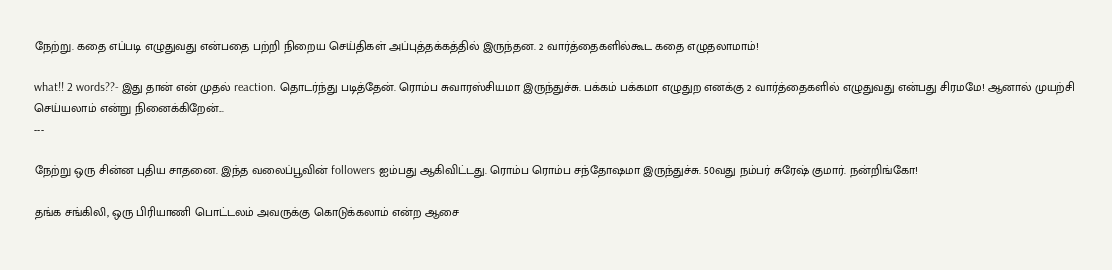நேற்று. கதை எப்படி எழுதுவது என்பதை பற்றி நிறைய செய்திகள் அப்புத்தக்கத்தில் இருந்தன. 2 வார்த்தைகளில்கூட கதை எழுதலாமாம்!

what!! 2 words??- இது தான் என் முதல் reaction. தொடர்ந்து படித்தேன். ரொம்ப சுவாரஸ்சியமா இருந்துச்சு. பக்கம் பக்கமா எழுதுற எனக்கு 2 வார்த்தைகளில் எழுதுவது என்பது சிரமமே! ஆனால் முயற்சி செய்யலாம் என்று நினைக்கிறேன்...
---

நேற்று ஒரு சின்ன புதிய சாதனை. இந்த வலைப்பூவின் followers ஐம்பது ஆகிவிட்டது. ரொம்ப ரொம்ப சந்தோஷமா இருந்துச்சு. 50வது நம்பர் சுரேஷ் குமார். நன்றிங்கோ!

தங்க சங்கிலி, ஒரு பிரியாணி பொட்டலம் அவருக்கு கொடுக்கலாம் என்ற ஆசை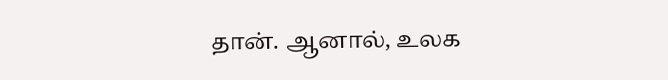தான். ஆனால், உலக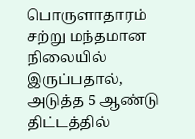பொருளாதாரம் சற்று மந்தமான நிலையில் இருப்பதால், அடுத்த 5 ஆண்டு திட்டத்தில்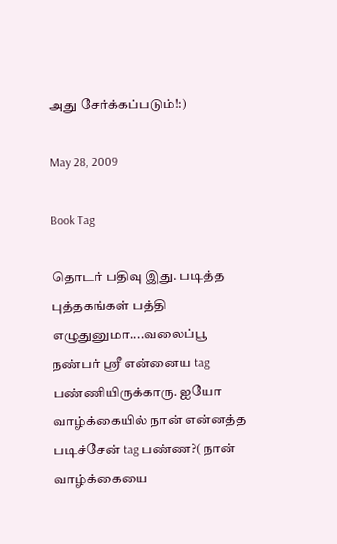அது சேர்க்கப்படும்!:)

May 28, 2009

Book Tag

தொடர் பதிவு இது. படித்த புத்தகங்கள் பத்தி எழுதுனுமா....வலைப்பூ நண்பர் ஸ்ரீ என்னைய tag பண்ணியிருக்காரு. ஐயோ வாழ்க்கையில் நான் என்னத்த படிச்சேன் tag பண்ண?( நான் வாழ்க்கையை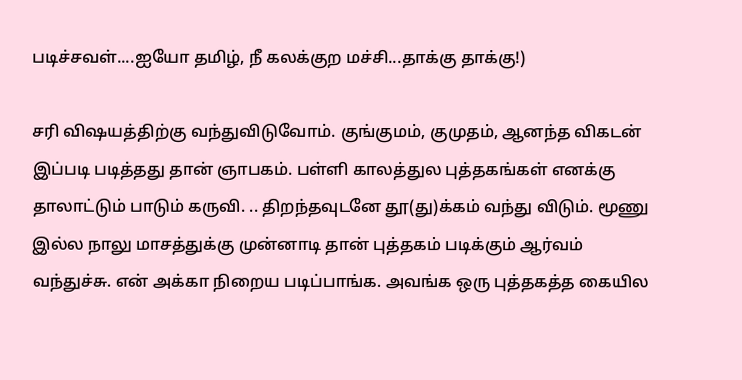படிச்சவள்....ஐயோ தமிழ், நீ கலக்குற மச்சி...தாக்கு தாக்கு!)

சரி விஷயத்திற்கு வந்துவிடுவோம். குங்குமம், குமுதம், ஆனந்த விகடன் இப்படி படித்தது தான் ஞாபகம். பள்ளி காலத்துல புத்தகங்கள் எனக்கு தாலாட்டும் பாடும் கருவி. .. திறந்தவுடனே தூ(து)க்கம் வந்து விடும். மூணு இல்ல நாலு மாசத்துக்கு முன்னாடி தான் புத்தகம் படிக்கும் ஆர்வம் வந்துச்சு. என் அக்கா நிறைய படிப்பாங்க. அவங்க ஒரு புத்தகத்த கையில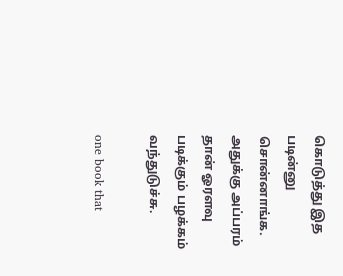கொடுத்து இத படின்னு சொன்னாங்க. அதுக்கு அப்பரம் தான் ஓரளவு படிக்கும் பழக்கம் வந்துடுச்சு.

one book that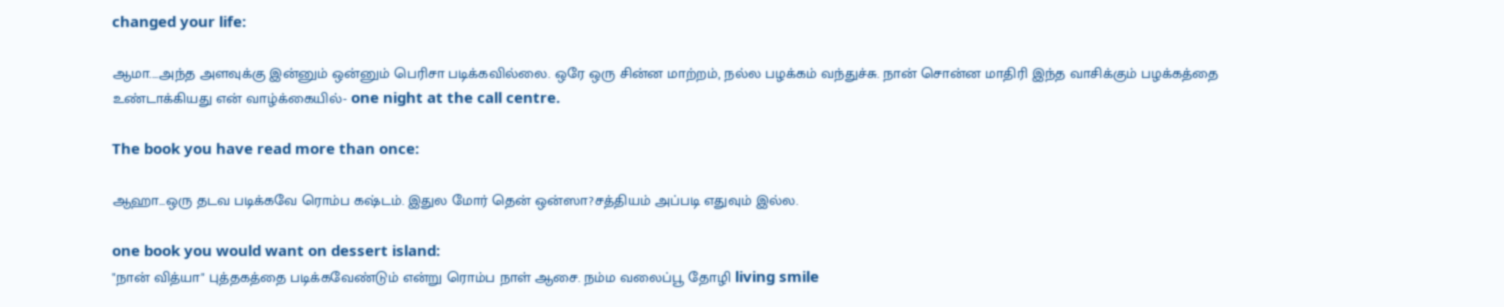changed your life:

ஆமா....அந்த அளவுக்கு இன்னும் ஒன்னும் பெரிசா படிக்கவில்லை. ஒரே ஒரு சின்ன மாற்றம், நல்ல பழக்கம் வந்துச்சு. நான் சொன்ன மாதிரி இந்த வாசிக்கும் பழக்கத்தை உண்டாக்கியது என் வாழ்க்கையில்- one night at the call centre.

The book you have read more than once:

ஆஹா...ஒரு தடவ படிக்கவே ரொம்ப கஷ்டம். இதுல மோர் தென் ஒன்ஸா?சத்தியம் அப்படி எதுவும் இல்ல.

one book you would want on dessert island:
"நான் வித்யா" புத்தகத்தை படிக்கவேண்டும் என்று ரொம்ப நாள் ஆசை. நம்ம வலைப்பூ தோழி living smile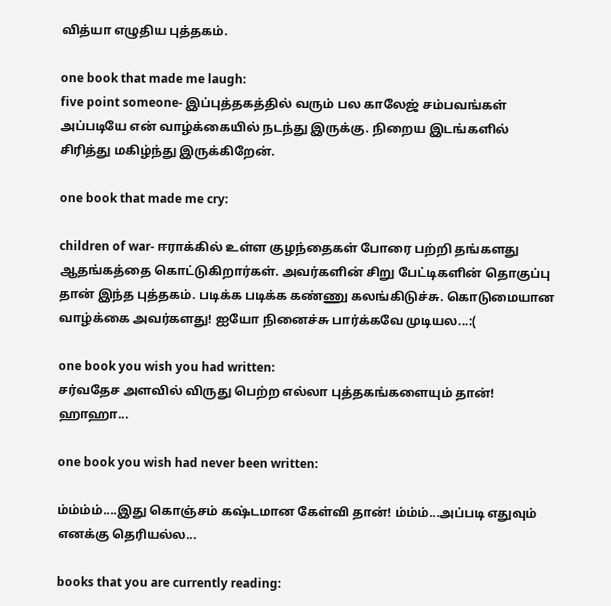வித்யா எழுதிய புத்தகம்.

one book that made me laugh:
five point someone- இப்புத்தகத்தில் வரும் பல காலேஜ் சம்பவங்கள் அப்படியே என் வாழ்க்கையில் நடந்து இருக்கு. நிறைய இடங்களில் சிரித்து மகிழ்ந்து இருக்கிறேன்.

one book that made me cry:

children of war- ஈராக்கில் உள்ள குழந்தைகள் போரை பற்றி தங்களது ஆதங்கத்தை கொட்டுகிறார்கள். அவர்களின் சிறு பேட்டிகளின் தொகுப்பு தான் இந்த புத்தகம். படிக்க படிக்க கண்ணு கலங்கிடுச்சு. கொடுமையான வாழ்க்கை அவர்களது! ஐயோ நினைச்சு பார்க்கவே முடியல...:(

one book you wish you had written:
சர்வதேச அளவில் விருது பெற்ற எல்லா புத்தகங்களையும் தான்! ஹாஹா...

one book you wish had never been written:

ம்ம்ம்ம்....இது கொஞ்சம் கஷ்டமான கேள்வி தான்! ம்ம்ம்...அப்படி எதுவும் எனக்கு தெரியல்ல...

books that you are currently reading: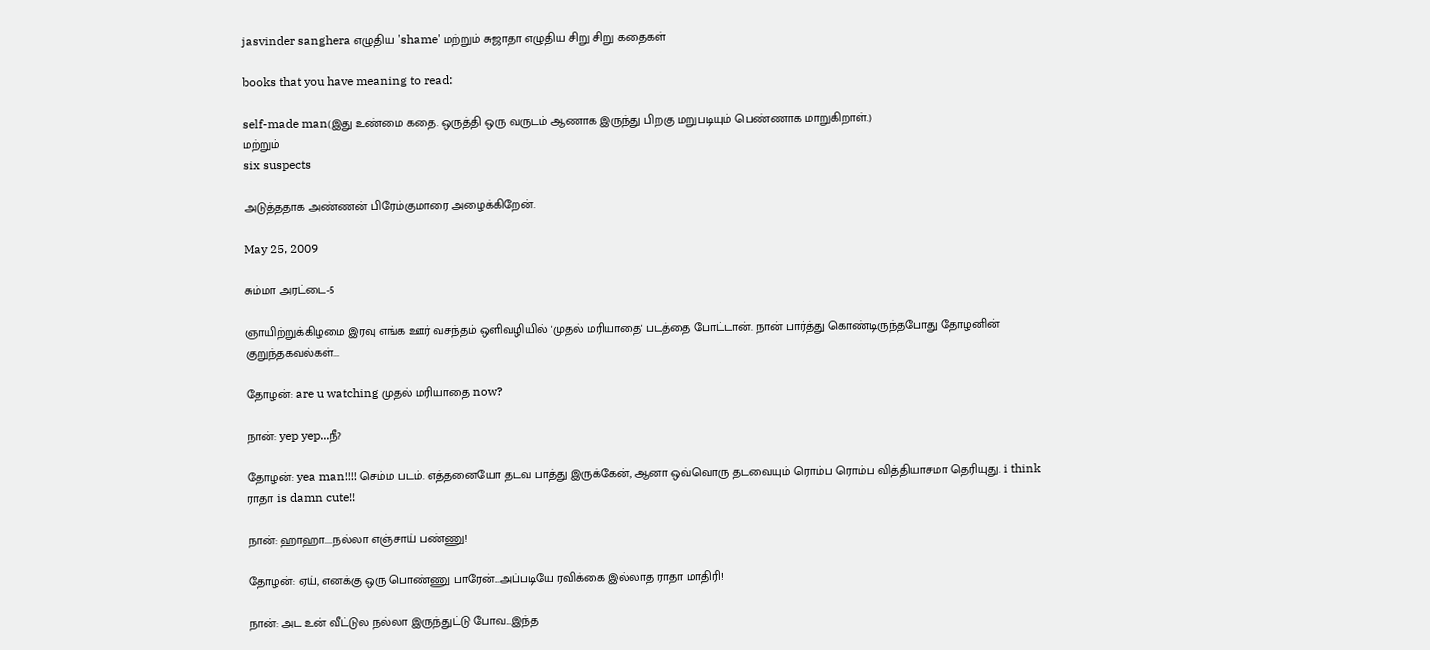jasvinder sanghera எழுதிய 'shame' மற்றும் சுஜாதா எழுதிய சிறு சிறு கதைகள்

books that you have meaning to read:

self-made man(இது உண்மை கதை. ஒருத்தி ஒரு வருடம் ஆணாக இருந்து பிறகு மறுபடியும் பெண்ணாக மாறுகிறாள்.)
மற்றும்
six suspects

அடுத்ததாக அண்ணன் பிரேம்குமாரை அழைக்கிறேன்.

May 25, 2009

சும்மா அரட்டை-5

ஞாயிற்றுக்கிழமை இரவு எங்க ஊர் வசந்தம் ஒளிவழியில் 'முதல் மரியாதை' படத்தை போட்டான். நான் பார்த்து கொண்டிருந்தபோது தோழனின் குறுந்தகவல்கள்...

தோழன்: are u watching முதல் மரியாதை now?

நான்: yep yep...நீ?

தோழன்: yea man!!!! செம்ம படம். எத்தனையோ தடவ பாத்து இருக்கேன், ஆனா ஒவ்வொரு தடவையும் ரொம்ப ரொம்ப வித்தியாசமா தெரியுது. i think ராதா is damn cute!!

நான்: ஹாஹா....நல்லா எஞ்சாய் பண்ணு!

தோழன்: ஏய், எனக்கு ஒரு பொண்ணு பாரேன்...அப்படியே ரவிக்கை இல்லாத ராதா மாதிரி!

நான்: அட உன் வீட்டுல நல்லா இருந்துட்டு போவ...இந்த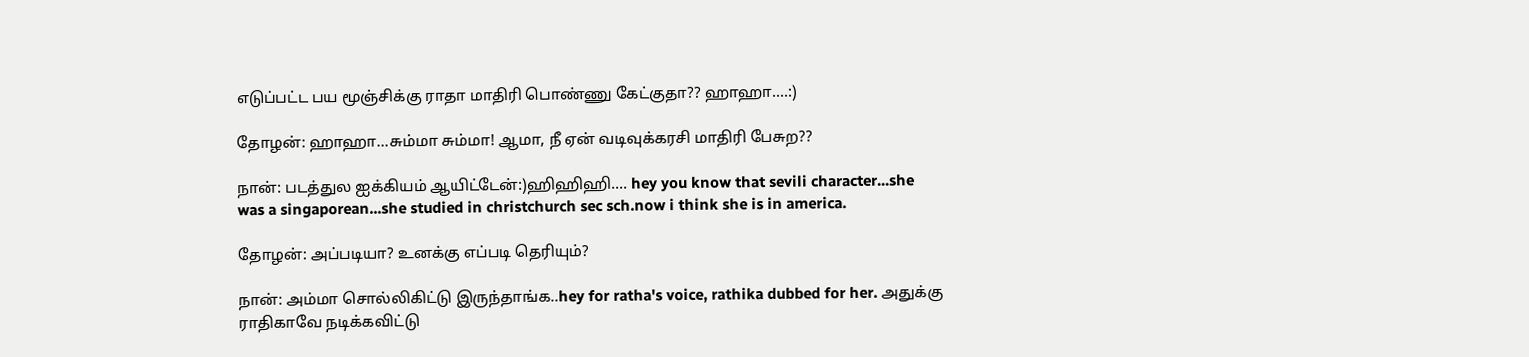எடுப்பட்ட பய மூஞ்சிக்கு ராதா மாதிரி பொண்ணு கேட்குதா?? ஹாஹா....:)

தோழன்: ஹாஹா...சும்மா சும்மா! ஆமா, நீ ஏன் வடிவுக்கரசி மாதிரி பேசுற??

நான்: படத்துல ஐக்கியம் ஆயிட்டேன்:)ஹிஹிஹி.... hey you know that sevili character...she was a singaporean...she studied in christchurch sec sch.now i think she is in america.

தோழன்: அப்படியா? உனக்கு எப்படி தெரியும்?

நான்: அம்மா சொல்லிகிட்டு இருந்தாங்க..hey for ratha's voice, rathika dubbed for her. அதுக்கு ராதிகாவே நடிக்கவிட்டு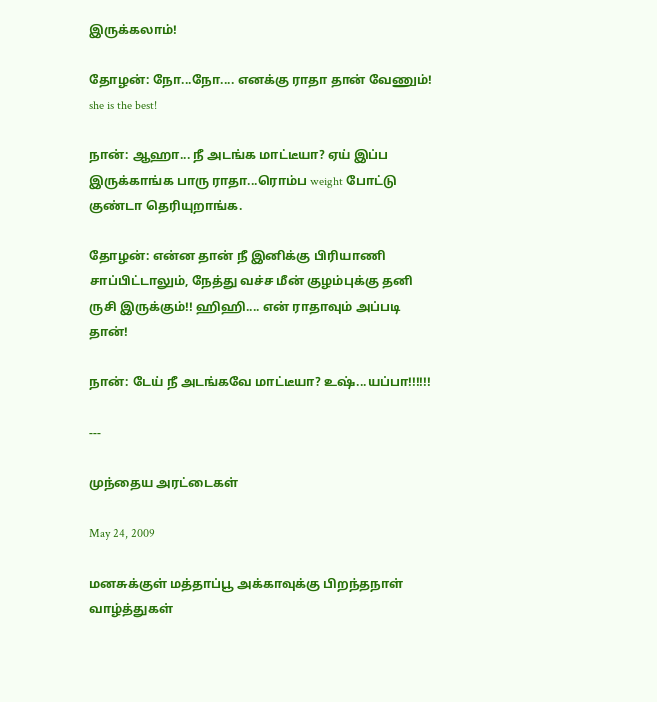இருக்கலாம்!

தோழன்: நோ...நோ.... எனக்கு ராதா தான் வேணும்! she is the best!

நான்: ஆஹா... நீ அடங்க மாட்டீயா? ஏய் இப்ப இருக்காங்க பாரு ராதா...ரொம்ப weight போட்டு குண்டா தெரியுறாங்க.

தோழன்: என்ன தான் நீ இனிக்கு பிரியாணி சாப்பிட்டாலும், நேத்து வச்ச மீன் குழம்புக்கு தனி ருசி இருக்கும்!! ஹிஹி.... என் ராதாவும் அப்படி தான்!

நான்: டேய் நீ அடங்கவே மாட்டீயா? உஷ்...யப்பா!!!!!!

---

முந்தைய அரட்டைகள்

May 24, 2009

மனசுக்குள் மத்தாப்பூ அக்காவுக்கு பிறந்தநாள் வாழ்த்துகள்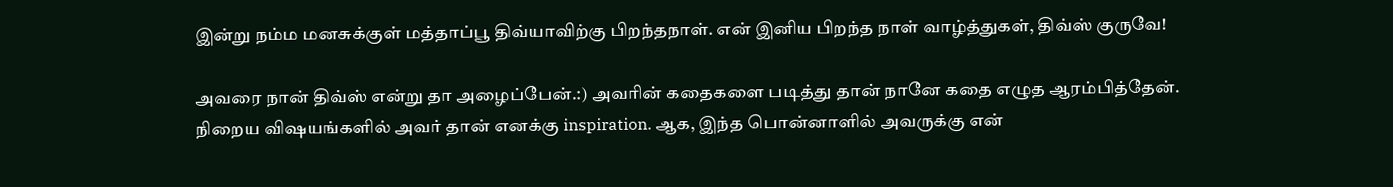இன்று நம்ம மனசுக்குள் மத்தாப்பூ திவ்யாவிற்கு பிறந்தநாள். என் இனிய பிறந்த நாள் வாழ்த்துகள், திவ்ஸ் குருவே!

அவரை நான் திவ்ஸ் என்று தா அழைப்பேன்.:) அவரின் கதைகளை படித்து தான் நானே கதை எழுத ஆரம்பித்தேன். நிறைய விஷயங்களில் அவர் தான் எனக்கு inspiration. ஆக, இந்த பொன்னாளில் அவருக்கு என்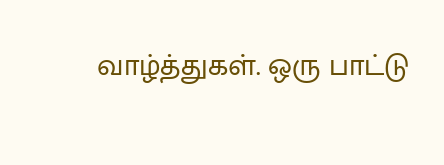வாழ்த்துகள். ஒரு பாட்டு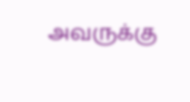அவருக்கு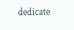dedicate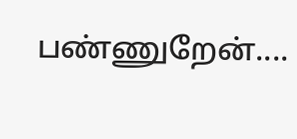பண்ணுறேன்....